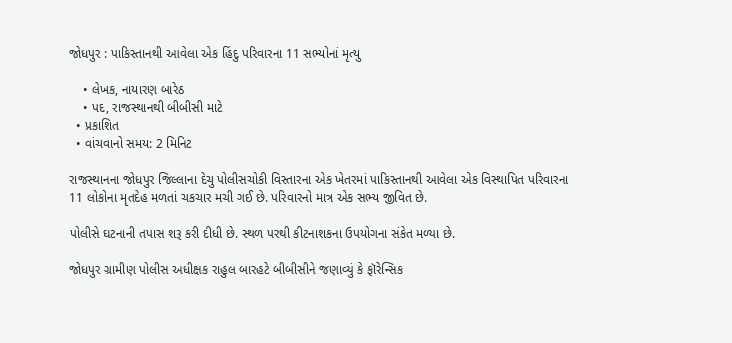જોધપુર : પાકિસ્તાનથી આવેલા એક હિંદુ પરિવારના 11 સભ્યોનાં મૃત્યુ

    • લેખક, નાયારણ બારેઠ
    • પદ, રાજસ્થાનથી બીબીસી માટે
  • પ્રકાશિત
  • વાંચવાનો સમય: 2 મિનિટ

રાજસ્થાનના જોધપુર જિલ્લાના દેચુ પોલીસચોકી વિસ્તારના એક ખેતરમાં પાકિસ્તાનથી આવેલા એક વિસ્થાપિત પરિવારના 11 લોકોના મૃતદેહ મળતાં ચકચાર મચી ગઈ છે. પરિવારનો માત્ર એક સભ્ય જીવિત છે.

પોલીસે ઘટનાની તપાસ શરૂ કરી દીધી છે. સ્થળ પરથી કીટનાશકના ઉપયોગના સંકેત મળ્યા છે.

જોધપુર ગ્રામીણ પોલીસ અધીક્ષક રાહુલ બારહટે બીબીસીને જણાવ્યું કે ફૉરેન્સિક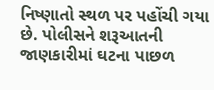નિષ્ણાતો સ્થળ પર પહોંચી ગયા છે. પોલીસને શરૂઆતની જાણકારીમાં ઘટના પાછળ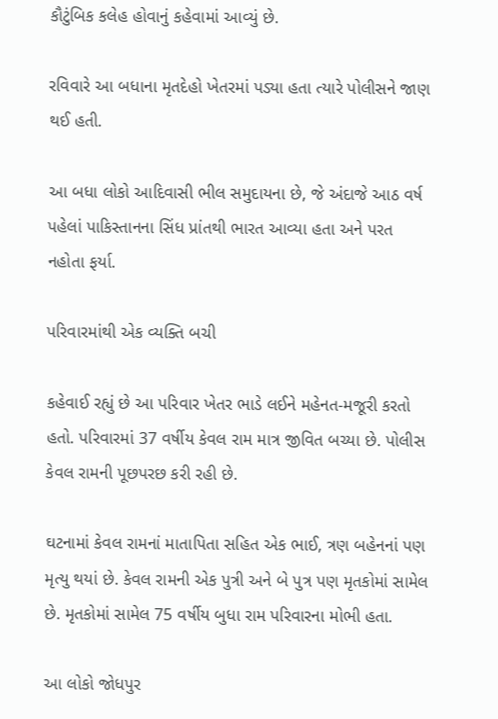કૌટુંબિક કલેહ હોવાનું કહેવામાં આવ્યું છે.

રવિવારે આ બધાના મૃતદેહો ખેતરમાં પડ્યા હતા ત્યારે પોલીસને જાણ થઈ હતી.

આ બધા લોકો આદિવાસી ભીલ સમુદાયના છે, જે અંદાજે આઠ વર્ષ પહેલાં પાકિસ્તાનના સિંધ પ્રાંતથી ભારત આવ્યા હતા અને પરત નહોતા ફર્યા.

પરિવારમાંથી એક વ્યક્તિ બચી

કહેવાઈ રહ્યું છે આ પરિવાર ખેતર ભાડે લઈને મહેનત-મજૂરી કરતો હતો. પરિવારમાં 37 વર્ષીય કેવલ રામ માત્ર જીવિત બચ્યા છે. પોલીસ કેવલ રામની પૂછપરછ કરી રહી છે.

ઘટનામાં કેવલ રામનાં માતાપિતા સહિત એક ભાઈ, ત્રણ બહેનનાં પણ મૃત્યુ થયાં છે. કેવલ રામની એક પુત્રી અને બે પુત્ર પણ મૃતકોમાં સામેલ છે. મૃતકોમાં સામેલ 75 વર્ષીય બુધા રામ પરિવારના મોભી હતા.

આ લોકો જોધપુર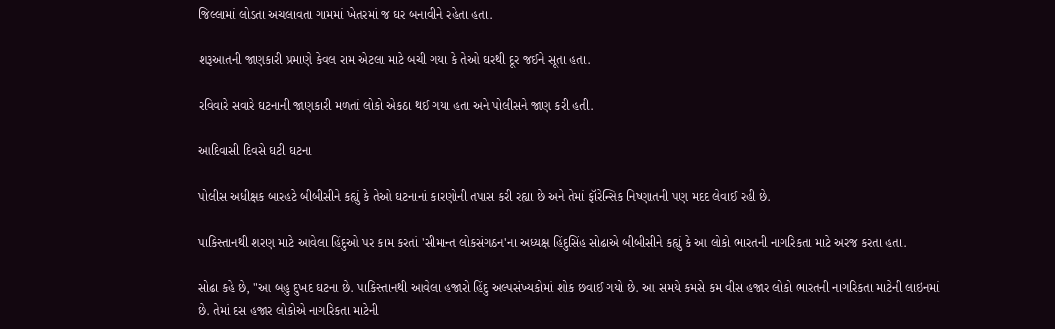જિલ્લામાં લોડતા અચલાવતા ગામમાં ખેતરમાં જ ઘર બનાવીને રહેતા હતા.

શરૂઆતની જાણકારી પ્રમાણે કેવલ રામ એટલા માટે બચી ગયા કે તેઓ ઘરથી દૂર જઈને સૂતા હતા.

રવિવારે સવારે ઘટનાની જાણકારી મળતાં લોકો એકઠા થઈ ગયા હતા અને પોલીસને જાણ કરી હતી.

આદિવાસી દિવસે ઘટી ઘટના

પોલીસ અધીક્ષક બારહટે બીબીસીને કહ્યું કે તેઓ ઘટનાનાં કારણોની તપાસ કરી રહ્યા છે અને તેમાં ફૉરેન્સિક નિષ્ણાતની પણ મદદ લેવાઈ રહી છે.

પાકિસ્તાનથી શરણ માટે આવેલા હિંદુઓ પર કામ કરતાં 'સીમાન્ત લોકસંગઠન'ના અધ્યક્ષ હિંદુસિંહ સોઢાએ બીબીસીને કહ્યું કે આ લોકો ભારતની નાગરિકતા માટે અરજ કરતા હતા.

સોઢા કહે છે, "આ બહુ દુખદ ઘટના છે. પાકિસ્તાનથી આવેલા હજારો હિંદુ અલ્પસંખ્યકોમાં શોક છવાઈ ગયો છે. આ સમયે કમસે કમ વીસ હજાર લોકો ભારતની નાગરિકતા માટેની લાઇનમાં છે. તેમાં દસ હજાર લોકોએ નાગરિકતા માટેની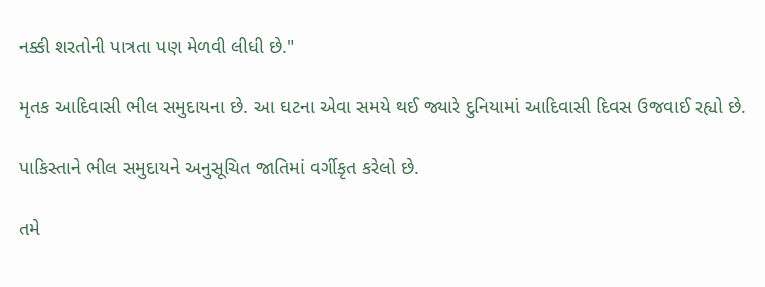નક્કી શરતોની પાત્રતા પણ મેળવી લીધી છે."

મૃતક આદિવાસી ભીલ સમુદાયના છે. આ ઘટના એવા સમયે થઈ જ્યારે દુનિયામાં આદિવાસી દિવસ ઉજવાઈ રહ્યો છે.

પાકિસ્તાને ભીલ સમુદાયને અનુસૂચિત જાતિમાં વર્ગીકૃત કરેલો છે.

તમે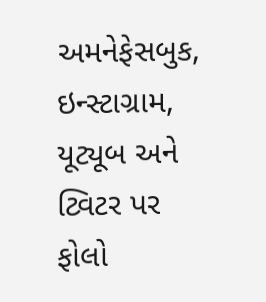અમનેફેસબુક, ઇન્સ્ટાગ્રામ, યૂટ્યૂબ અને ટ્વિટર પર ફોલો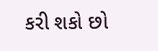કરી શકો છો